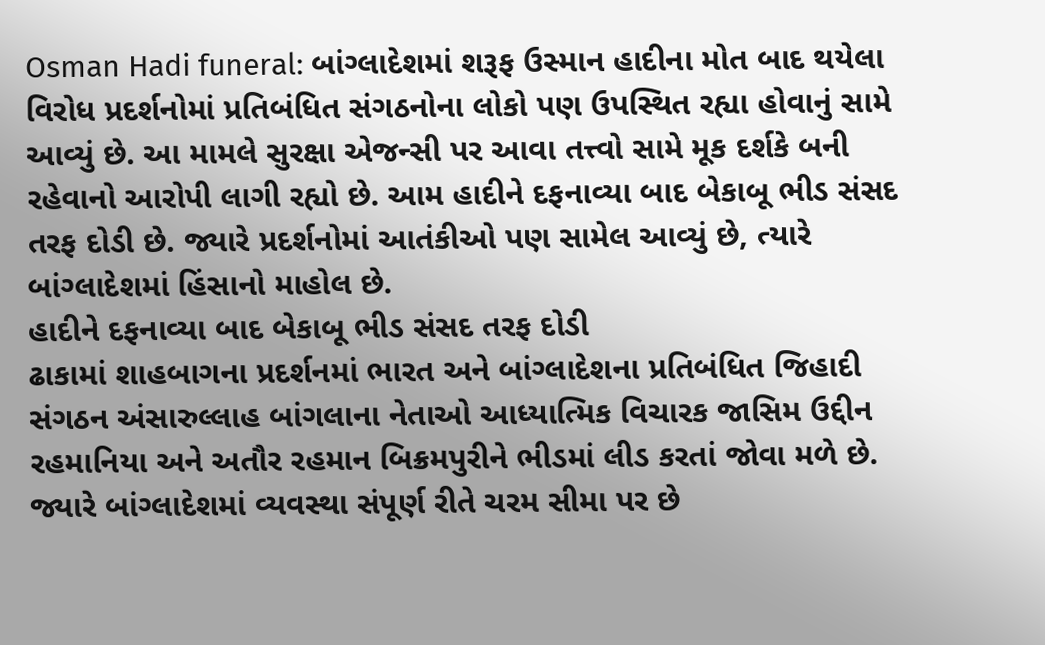Osman Hadi funeral: બાંગ્લાદેશમાં શરૂફ ઉસ્માન હાદીના મોત બાદ થયેલા વિરોધ પ્રદર્શનોમાં પ્રતિબંધિત સંગઠનોના લોકો પણ ઉપસ્થિત રહ્યા હોવાનું સામે આવ્યું છે. આ મામલે સુરક્ષા એજન્સી પર આવા તત્ત્વો સામે મૂક દર્શકે બની રહેવાનો આરોપી લાગી રહ્યો છે. આમ હાદીને દફનાવ્યા બાદ બેકાબૂ ભીડ સંસદ તરફ દોડી છે. જ્યારે પ્રદર્શનોમાં આતંકીઓ પણ સામેલ આવ્યું છે, ત્યારે બાંગ્લાદેશમાં હિંસાનો માહોલ છે.
હાદીને દફનાવ્યા બાદ બેકાબૂ ભીડ સંસદ તરફ દોડી
ઢાકામાં શાહબાગના પ્રદર્શનમાં ભારત અને બાંગ્લાદેશના પ્રતિબંધિત જિહાદી સંગઠન અંસારુલ્લાહ બાંગલાના નેતાઓ આધ્યાત્મિક વિચારક જાસિમ ઉદ્દીન રહમાનિયા અને અતૌર રહમાન બિક્રમપુરીને ભીડમાં લીડ કરતાં જોવા મળે છે. જ્યારે બાંગ્લાદેશમાં વ્યવસ્થા સંપૂર્ણ રીતે ચરમ સીમા પર છે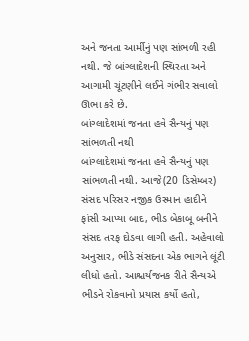અને જનતા આર્મીનું પણ સાંભળી રહી નથી. જે બાંગ્લાદેશની સ્થિરતા અને આગામી ચૂંટણીને લઈને ગંભીર સવાલો ઊભા કરે છે.
બાંગ્લાદેશમાં જનતા હવે સૈન્યનું પણ સાંભળતી નથી
બાંગ્લાદેશમાં જનતા હવે સૈન્યનું પણ સાંભળતી નથી. આજે(20 ડિસેમ્બર) સંસદ પરિસર નજીક ઉસ્માન હાદીને ફાંસી આપ્યા બાદ, ભીડ બેકાબૂ બનીને સંસદ તરફ દોડવા લાગી હતી. અહેવાલો અનુસાર, ભીડે સંસદના એક ભાગને લૂંટી લીધો હતો. આશ્ચર્યજનક રીતે સૈન્યએ ભીડને રોકવાનો પ્રયાસ કર્યો હતો,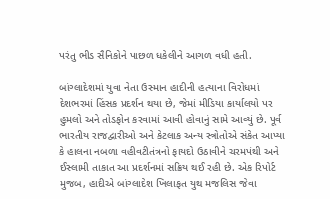પરંતુ ભીડ સૈનિકોને પાછળ ધકેલીને આગળ વધી હતી.

બાંગ્લાદેશમાં યુવા નેતા ઉસ્માન હાદીની હત્યાના વિરોધમાં દેશભરમાં હિંસક પ્રદર્શન થયા છે, જેમાં મીડિયા કાર્યાલયો પર હુમલો અને તોડફોન કરવામાં આવી હોવાનું સામે આવ્યું છે. પૂર્વ ભારતીય રાજદ્વારીઓ અને કેટલાક અન્ય સ્ત્રોતોએ સંકેત આપ્યા કે હાલના નબળા વહીવટીતંત્રનો ફાયદો ઉઠાવીને ચરમપંથી અને ઈસ્લામી તાકાત આ પ્રદર્શનમાં સક્રિય થઈ રહી છે. એક રિપોર્ટ મુજબ, હાદીએ બાંગ્લાદેશ ખિલાફત યુથ મજલિસ જેવા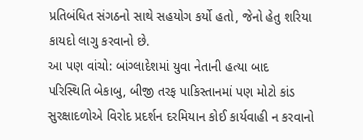પ્રતિબંધિત સંગઠનો સાથે સહયોગ કર્યો હતો, જેનો હેતુ શરિયા કાયદો લાગુ કરવાનો છે.
આ પણ વાંચો: બાંગ્લાદેશમાં યુવા નેતાની હત્યા બાદ પરિસ્થિતિ બેકાબુ, બીજી તરફ પાકિસ્તાનમાં પણ મોટો કાંડ
સુરક્ષાદળોએ વિરોદ પ્રદર્શન દરમિયાન કોઈ કાર્યવાહી ન કરવાનો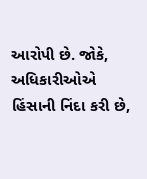આરોપી છે. જોકે, અધિકારીઓએ હિંસાની નિંદા કરી છે,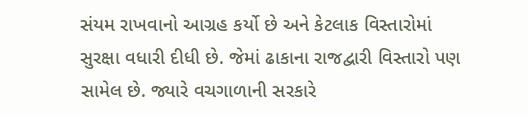સંયમ રાખવાનો આગ્રહ કર્યો છે અને કેટલાક વિસ્તારોમાં સુરક્ષા વધારી દીધી છે. જેમાં ઢાકાના રાજદ્વારી વિસ્તારો પણ સામેલ છે. જ્યારે વચગાળાની સરકારે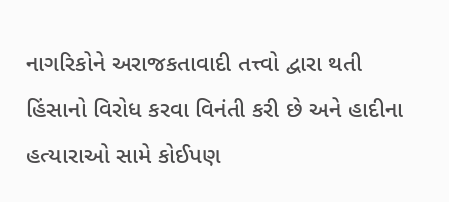નાગરિકોને અરાજકતાવાદી તત્ત્વો દ્વારા થતી હિંસાનો વિરોધ કરવા વિનંતી કરી છે અને હાદીના હત્યારાઓ સામે કોઈપણ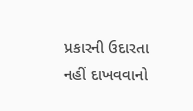પ્રકારની ઉદારતા નહીં દાખવવાનો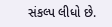સંકલ્પ લીધો છે.